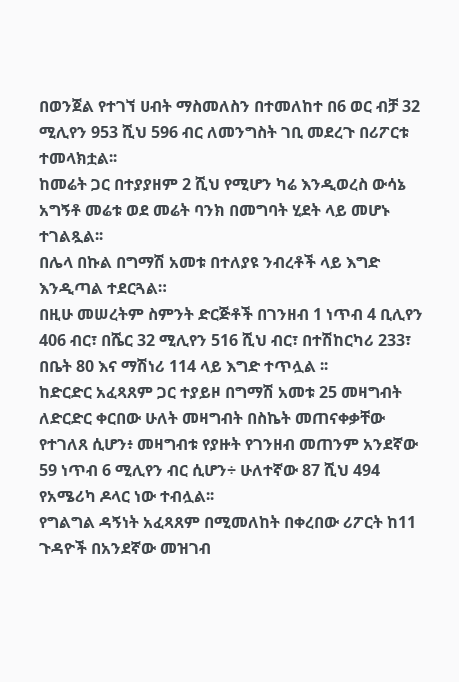በወንጀል የተገኘ ሀብት ማስመለስን በተመለከተ በ6 ወር ብቻ 32 ሚሊየን 953 ሺህ 596 ብር ለመንግስት ገቢ መደረጉ በሪፖርቱ ተመላክቷል፡፡
ከመሬት ጋር በተያያዘም 2 ሺህ የሚሆን ካሬ እንዲወረስ ውሳኔ አግኝቶ መሬቱ ወደ መሬት ባንክ በመግባት ሂደት ላይ መሆኑ ተገልጿል፡፡
በሌላ በኩል በግማሽ አመቱ በተለያዩ ንብረቶች ላይ እግድ እንዲጣል ተደርጓል።
በዚሁ መሠረትም ስምንት ድርጅቶች በገንዘብ 1 ነጥብ 4 ቢሊየን 406 ብር፣ በሼር 32 ሚሊየን 516 ሺህ ብር፣ በተሽከርካሪ 233፣ በቤት 80 እና ማሽነሪ 114 ላይ እግድ ተጥሏል ፡፡
ከድርድር አፈጻጸም ጋር ተያይዞ በግማሽ አመቱ 25 መዛግብት ለድርድር ቀርበው ሁለት መዛግብት በስኬት መጠናቀቃቸው የተገለጸ ሲሆን፥ መዛግብቱ የያዙት የገንዘብ መጠንም አንደኛው 59 ነጥብ 6 ሚሊየን ብር ሲሆን÷ ሁለተኛው 87 ሺህ 494 የአሜሪካ ዶላር ነው ተብሏል፡፡
የግልግል ዳኝነት አፈጻጸም በሚመለከት በቀረበው ሪፖርት ከ11 ጉዳዮች በአንደኛው መዝገብ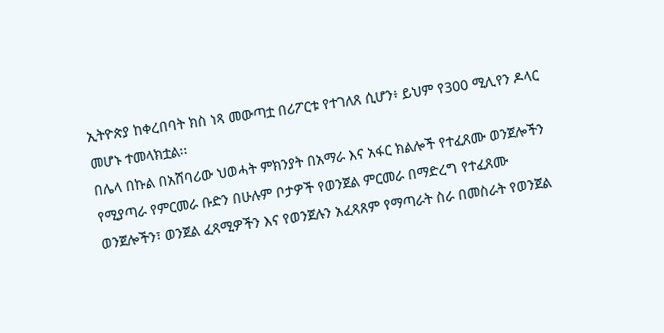ኢትዮጵያ ከቀረበባት ክስ ነጻ መውጣቷ በሪፖርቱ የተገለጸ ሲሆን፥ ይህም የ300 ሚሊየን ዶላር መሆኑ ተመላክቷል፡፡
በሌላ በኩል በአሸባሪው ህወሓት ምክንያት በአማራ እና አፋር ክልሎች የተፈጸሙ ወንጀሎችን የሚያጣራ የምርመራ ቡድን በሁሉም ቦታዎች የወንጀል ምርመራ በማድረግ የተፈጸሙ ወንጀሎችን፣ ወንጀል ፈጻሚዎችን እና የወንጀሉን አፈጻጸም የማጣራት ስራ በመስራት የወንጀል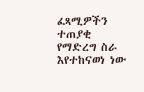ፈጻሚዎችን ተጠያቂ የማድረግ ስራ እየተከናወነ ነው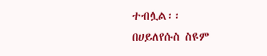ተብሏል፡፡
በሀይለየሱስ ስዩም